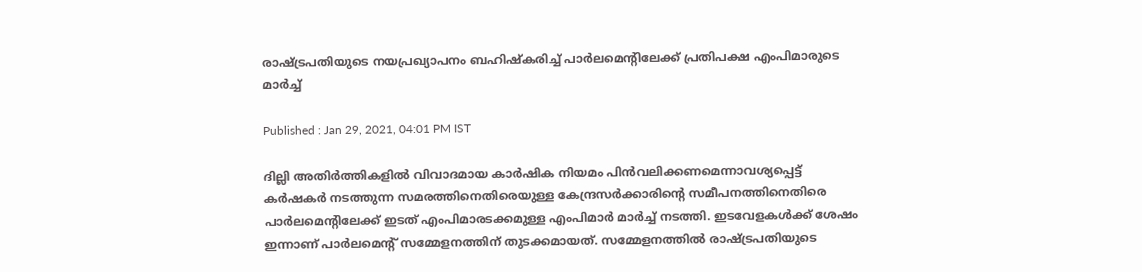രാഷ്ട്രപതിയുടെ നയപ്രഖ്യാപനം ബഹിഷ്കരിച്ച് പാര്‍ലമെന്‍റിലേക്ക് പ്രതിപക്ഷ എംപിമാരുടെ മാര്‍ച്ച്

Published : Jan 29, 2021, 04:01 PM IST

ദില്ലി അതിര്‍ത്തികളില്‍ വിവാദമായ കാര്‍ഷിക നിയമം പിന്‍വലിക്കണമെന്നാവശ്യപ്പെട്ട് കര്‍ഷകര്‍ നടത്തുന്ന സമരത്തിനെതിരെയുള്ള കേന്ദ്രസര്‍ക്കാരിന്‍റെ സമീപനത്തിനെതിരെ പാര്‍ലമെന്‍റിലേക്ക് ഇടത് എംപിമാരടക്കമുള്ള എംപിമാര്‍ മാര്‍ച്ച് നടത്തി. ഇടവേളകള്‍ക്ക് ശേഷം ഇന്നാണ് പാര്‍ലമെന്‍റ് സമ്മേളനത്തിന് തുടക്കമായത്. സമ്മേളനത്തിൽ രാഷ്‌ട്രപതിയുടെ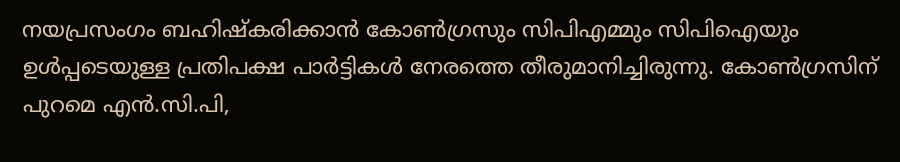നയപ്രസംഗം ബഹിഷ്‌കരിക്കാൻ കോൺഗ്രസും സിപിഎമ്മും സിപിഐയും ഉൾപ്പടെയുള്ള പ്രതിപക്ഷ പാർട്ടികൾ നേരത്തെ തീരുമാനിച്ചിരുന്നു. കോൺഗ്രസിന് പുറമെ എൻ.സി.പി,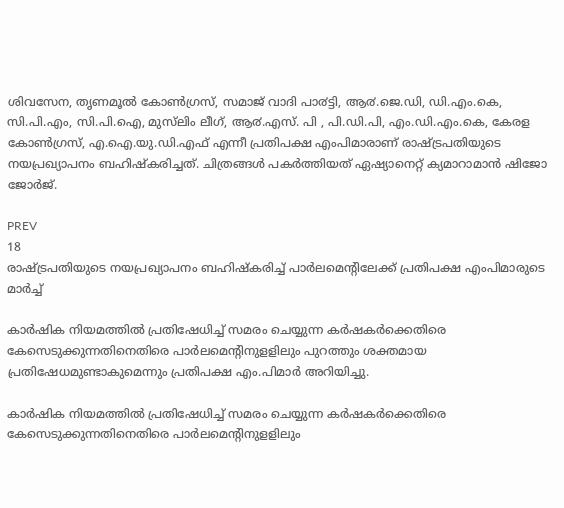ശിവസേന, തൃണമൂൽ കോൺഗ്രസ്, സമാജ് വാദി പാ൪ട്ടി, ആ൪.ജെ.ഡി, ഡി.എം.കെ, സി.പി.എം, സി.പി.ഐ, മുസ്‍ലിം ലീഗ്, ആ൪.എസ്. പി , പി.ഡി.പി, എം.ഡി.എം.കെ, കേരള കോൺഗ്രസ്, എ.ഐ.യു.ഡി.എഫ് എന്നീ പ്രതിപക്ഷ എംപിമാരാണ് രാഷ്ട്രപതിയുടെ നയപ്രഖ്യാപനം ബഹിഷ്കരിച്ചത്. ചിത്രങ്ങള്‍ പകര്‍ത്തിയത് ഏഷ്യാനെറ്റ് ക്യമാറാമാന്‍ ഷിജോ ജോര്‍ജ്.

PREV
18
രാഷ്ട്രപതിയുടെ നയപ്രഖ്യാപനം ബഹിഷ്കരിച്ച് പാര്‍ലമെന്‍റിലേക്ക് പ്രതിപക്ഷ എംപിമാരുടെ മാര്‍ച്ച്

കാർഷിക നിയമത്തിൽ പ്രതിഷേധിച്ച് സമരം ചെയ്യുന്ന കർഷകർക്കെതിരെ കേസെടുക്കുന്നതിനെതിരെ പാർലമെന്‍റിനുള‌ളിലും പുറത്തും ശക്തമായ പ്രതിഷേധമുണ്ടാകുമെന്നും പ്രതിപക്ഷ എം.പിമാർ അറിയിച്ചു.

കാർഷിക നിയമത്തിൽ പ്രതിഷേധിച്ച് സമരം ചെയ്യുന്ന കർഷകർക്കെതിരെ കേസെടുക്കുന്നതിനെതിരെ പാർലമെന്‍റിനുള‌ളിലും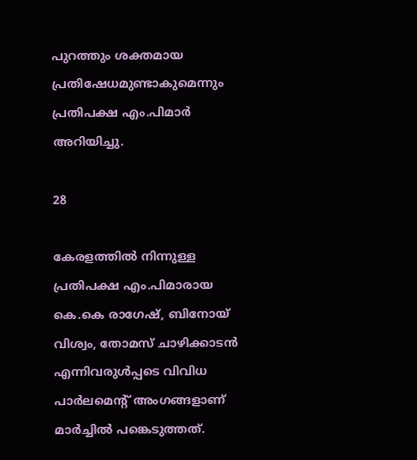പുറത്തും ശക്തമായ പ്രതിഷേധമുണ്ടാകുമെന്നും പ്രതിപക്ഷ എം.പിമാർ അറിയിച്ചു.

28

കേരളത്തില്‍ നിന്നുള്ള പ്രതിപക്ഷ എം.പിമാരായ കെ.കെ രാഗേഷ്, ബിനോയ് വിശ്വം, തോമസ് ചാഴിക്കാടൻ എന്നിവരുൾപ്പടെ വിവിധ പാർലമെന്‍റ് അംഗങ്ങളാണ് മാർച്ചിൽ പങ്കെടുത്തത്.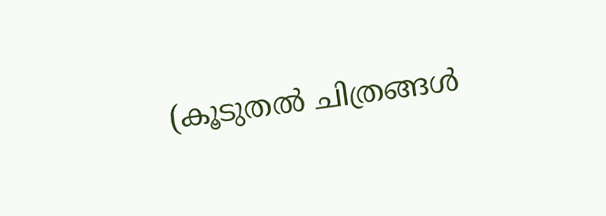(കൂടുതല്‍ ചിത്രങ്ങള്‍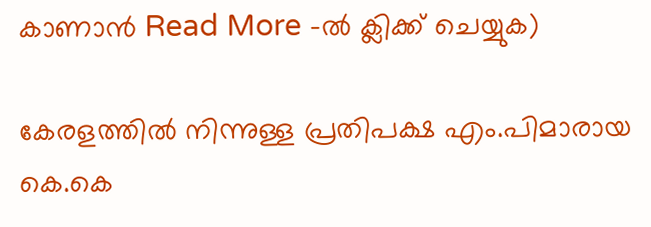കാണാന്‍ Read More -ല്‍ ക്ലിക്ക് ചെയ്യുക)

കേരളത്തില്‍ നിന്നുള്ള പ്രതിപക്ഷ എം.പിമാരായ കെ.കെ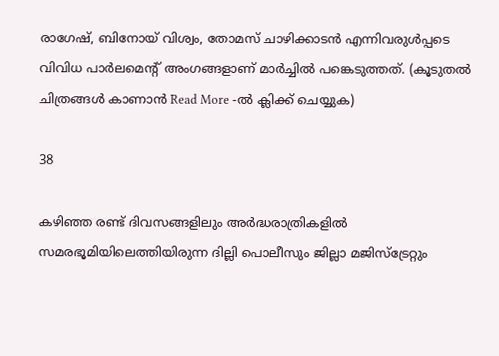രാഗേഷ്, ബിനോയ് വിശ്വം, തോമസ് ചാഴിക്കാടൻ എന്നിവരുൾപ്പടെ വിവിധ പാർലമെന്‍റ് അംഗങ്ങളാണ് മാർച്ചിൽ പങ്കെടുത്തത്. (കൂടുതല്‍ ചിത്രങ്ങള്‍ കാണാന്‍ Read More -ല്‍ ക്ലിക്ക് ചെയ്യുക)

38

കഴിഞ്ഞ രണ്ട് ദിവസങ്ങളിലും അര്‍ദ്ധരാത്രികളില്‍ സമരഭൂമിയിലെത്തിയിരുന്ന ദില്ലി പൊലീസും ജില്ലാ മജിസ്ട്രേറ്റും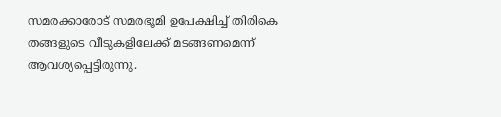സമരക്കാരോട് സമരഭൂമി ഉപേക്ഷിച്ച് തിരികെ തങ്ങളുടെ വീടുകളിലേക്ക് മടങ്ങണമെന്ന് ആവശ്യപ്പെട്ടിരുന്നു.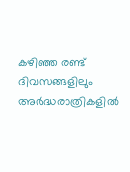കഴിഞ്ഞ രണ്ട് ദിവസങ്ങളിലും അര്‍ദ്ധരാത്രികളില്‍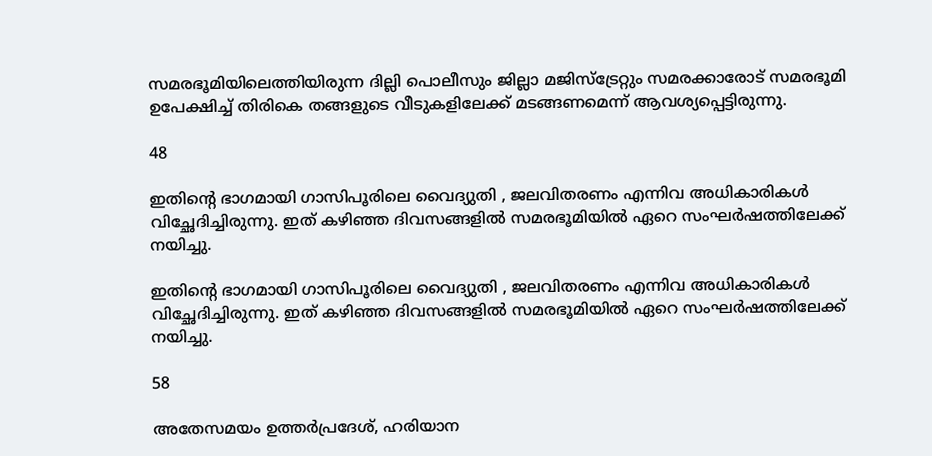സമരഭൂമിയിലെത്തിയിരുന്ന ദില്ലി പൊലീസും ജില്ലാ മജിസ്ട്രേറ്റും സമരക്കാരോട് സമരഭൂമി ഉപേക്ഷിച്ച് തിരികെ തങ്ങളുടെ വീടുകളിലേക്ക് മടങ്ങണമെന്ന് ആവശ്യപ്പെട്ടിരുന്നു.

48

ഇതിന്‍റെ ഭാഗമായി ഗാസിപൂരിലെ വൈദ്യുതി , ജലവിതരണം എന്നിവ അധികാരികള്‍ വിച്ഛേദിച്ചിരുന്നു. ഇത് കഴിഞ്ഞ ദിവസങ്ങളില്‍ സമരഭൂമിയില്‍ ഏറെ സംഘര്‍ഷത്തിലേക്ക് നയിച്ചു.

ഇതിന്‍റെ ഭാഗമായി ഗാസിപൂരിലെ വൈദ്യുതി , ജലവിതരണം എന്നിവ അധികാരികള്‍ വിച്ഛേദിച്ചിരുന്നു. ഇത് കഴിഞ്ഞ ദിവസങ്ങളില്‍ സമരഭൂമിയില്‍ ഏറെ സംഘര്‍ഷത്തിലേക്ക് നയിച്ചു.

58

അതേസമയം ഉത്തര്‍പ്രദേശ്, ഹരിയാന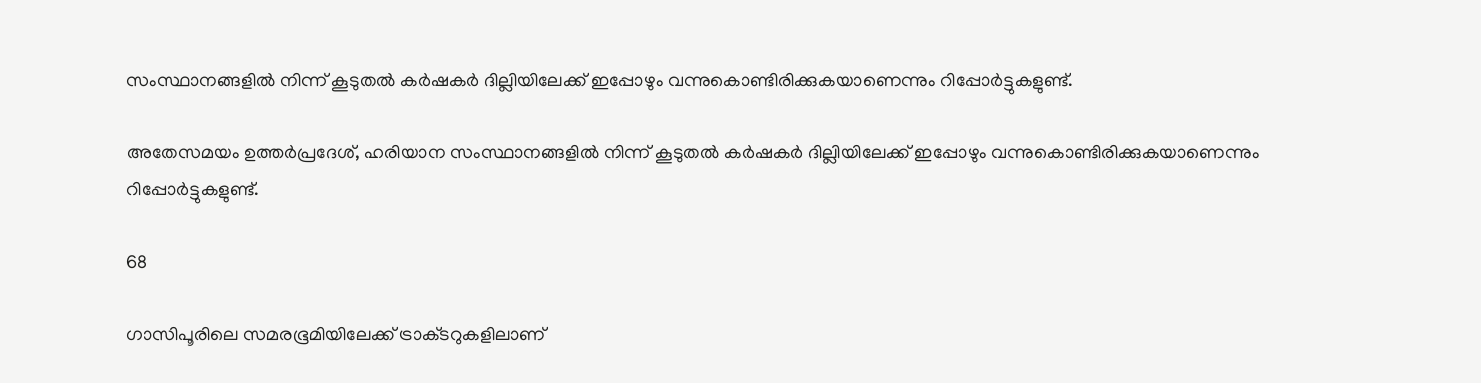സംസ്ഥാനങ്ങളില്‍ നിന്ന് കൂടുതല്‍ കര്‍ഷകര്‍ ദില്ലിയിലേക്ക് ഇപ്പോഴും വന്നുകൊണ്ടിരിക്കുകയാണെന്നും റിപ്പോര്‍ട്ടുകളുണ്ട്.

അതേസമയം ഉത്തര്‍പ്രദേശ്, ഹരിയാന സംസ്ഥാനങ്ങളില്‍ നിന്ന് കൂടുതല്‍ കര്‍ഷകര്‍ ദില്ലിയിലേക്ക് ഇപ്പോഴും വന്നുകൊണ്ടിരിക്കുകയാണെന്നും റിപ്പോര്‍ട്ടുകളുണ്ട്.

68

ഗാസിപൂരിലെ സമരഭൂമിയിലേക്ക് ട്രാക്‌ടറുകളിലാണ്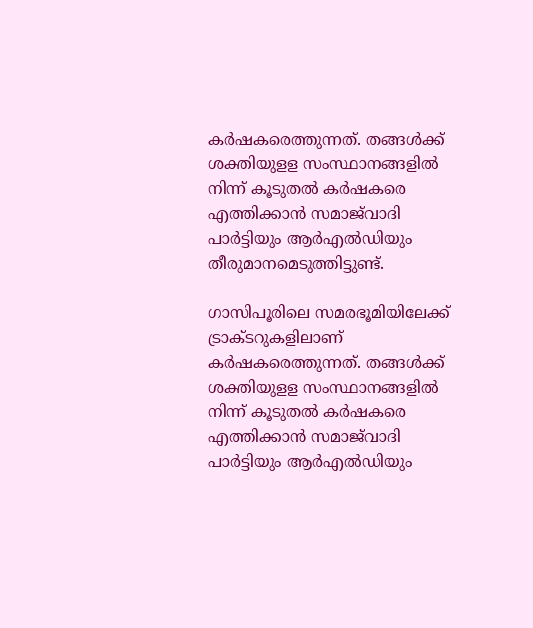കര്‍ഷകരെത്തുന്നത്. തങ്ങൾക്ക് ശക്തിയുള‌ള സംസ്ഥാനങ്ങളിൽ നിന്ന് കൂടുതൽ കർഷകരെ എത്തിക്കാൻ സമാജ്‌വാദി പാർ‌ട്ടിയും ആർഎൽഡിയും തീരുമാനമെടുത്തിട്ടുണ്ട്.

ഗാസിപൂരിലെ സമരഭൂമിയിലേക്ക് ട്രാക്‌ടറുകളിലാണ് കര്‍ഷകരെത്തുന്നത്. തങ്ങൾക്ക് ശക്തിയുള‌ള സംസ്ഥാനങ്ങളിൽ നിന്ന് കൂടുതൽ കർഷകരെ എത്തിക്കാൻ സമാജ്‌വാദി പാർ‌ട്ടിയും ആർഎൽഡിയും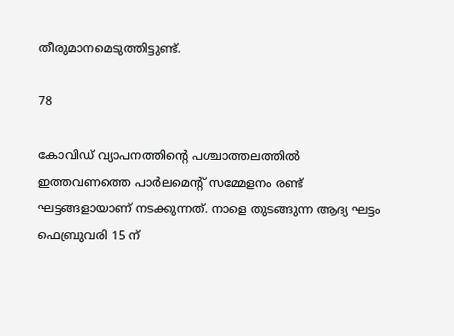തീരുമാനമെടുത്തിട്ടുണ്ട്.

78

കോവിഡ് വ്യാപനത്തിന്‍റെ പശ്ചാത്തലത്തിൽ ഇത്തവണത്തെ പാർലമെന്‍റ് സമ്മേളനം രണ്ട് ഘട്ടങ്ങളായാണ് നടക്കുന്നത്. നാളെ തുടങ്ങുന്ന ആദ്യ ഘട്ടം ഫെബ്രുവരി 15 ന്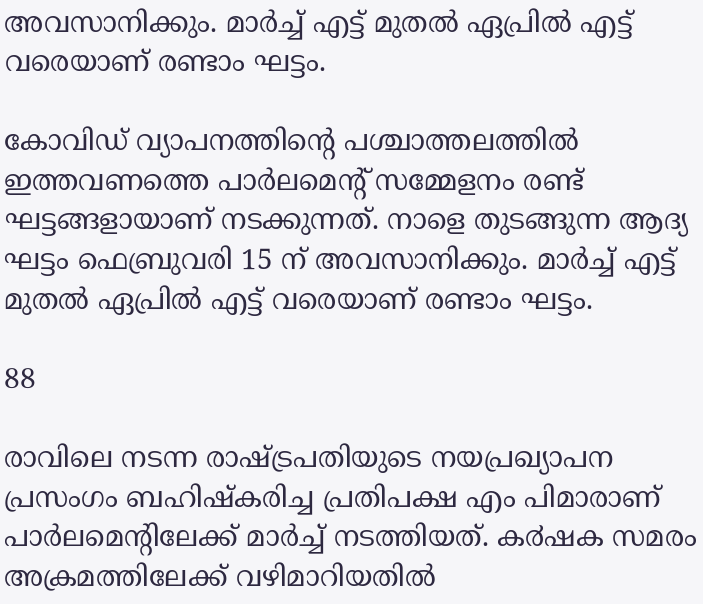അവസാനിക്കും. മാർച്ച് എട്ട് മുതൽ ഏപ്രിൽ എട്ട് വരെയാണ് രണ്ടാം ഘട്ടം.

കോവിഡ് വ്യാപനത്തിന്‍റെ പശ്ചാത്തലത്തിൽ ഇത്തവണത്തെ പാർലമെന്‍റ് സമ്മേളനം രണ്ട് ഘട്ടങ്ങളായാണ് നടക്കുന്നത്. നാളെ തുടങ്ങുന്ന ആദ്യ ഘട്ടം ഫെബ്രുവരി 15 ന് അവസാനിക്കും. മാർച്ച് എട്ട് മുതൽ ഏപ്രിൽ എട്ട് വരെയാണ് രണ്ടാം ഘട്ടം.

88

രാവിലെ നടന്ന രാഷ്ട്രപതിയുടെ നയപ്രഖ്യാപന പ്രസംഗം ബഹിഷ്കരിച്ച പ്രതിപക്ഷ എം പിമാരാണ് പാര്‍ലമെന്‍റിലേക്ക് മാര്‍ച്ച് നടത്തിയത്. ക൪ഷക സമരം അക്രമത്തിലേക്ക് വഴിമാറിയതിൽ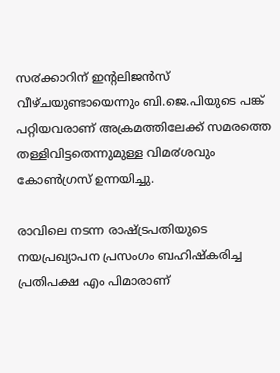സ൪ക്കാറിന് ഇന്റലിജൻസ് വീഴ്ചയുണ്ടായെന്നും ബി.ജെ.പിയുടെ പങ്ക് പറ്റിയവരാണ് അക്രമത്തിലേക്ക് സമരത്തെ തള്ളിവിട്ടതെന്നുമുള്ള വിമ൪ശവും കോൺഗ്രസ് ഉന്നയിച്ചു.

രാവിലെ നടന്ന രാഷ്ട്രപതിയുടെ നയപ്രഖ്യാപന പ്രസംഗം ബഹിഷ്കരിച്ച പ്രതിപക്ഷ എം പിമാരാണ്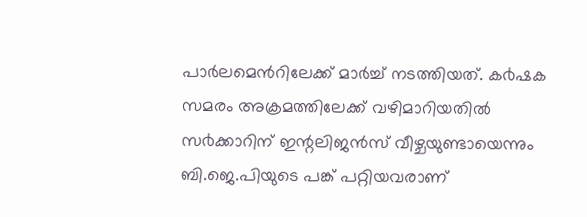പാര്‍ലമെന്‍റിലേക്ക് മാര്‍ച്ച് നടത്തിയത്. ക൪ഷക സമരം അക്രമത്തിലേക്ക് വഴിമാറിയതിൽ സ൪ക്കാറിന് ഇന്റലിജൻസ് വീഴ്ചയുണ്ടായെന്നും ബി.ജെ.പിയുടെ പങ്ക് പറ്റിയവരാണ്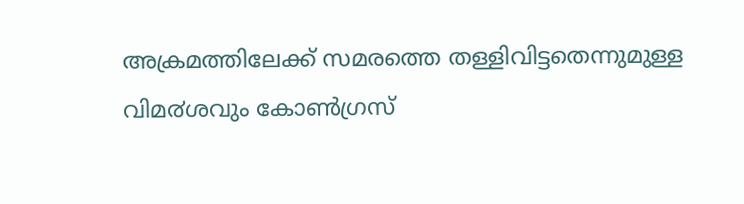അക്രമത്തിലേക്ക് സമരത്തെ തള്ളിവിട്ടതെന്നുമുള്ള വിമ൪ശവും കോൺഗ്രസ്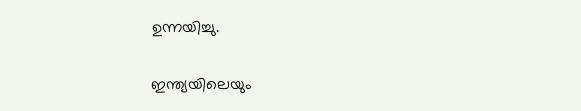ഉന്നയിച്ചു.

ഇന്ത്യയിലെയും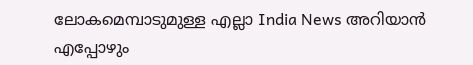ലോകമെമ്പാടുമുള്ള എല്ലാ India News അറിയാൻ എപ്പോഴും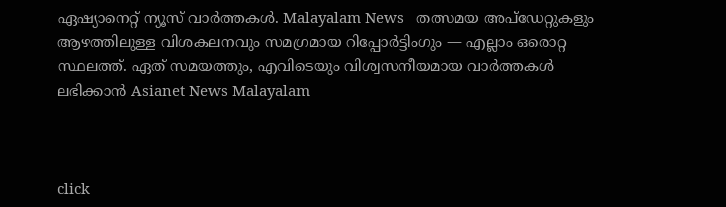ഏഷ്യാനെറ്റ് ന്യൂസ് വാർത്തകൾ. Malayalam News   തത്സമയ അപ്‌ഡേറ്റുകളും ആഴത്തിലുള്ള വിശകലനവും സമഗ്രമായ റിപ്പോർട്ടിംഗും — എല്ലാം ഒരൊറ്റ സ്ഥലത്ത്. ഏത് സമയത്തും, എവിടെയും വിശ്വസനീയമായ വാർത്തകൾ ലഭിക്കാൻ Asianet News Malayalam



click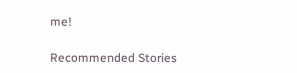me!

Recommended Stories